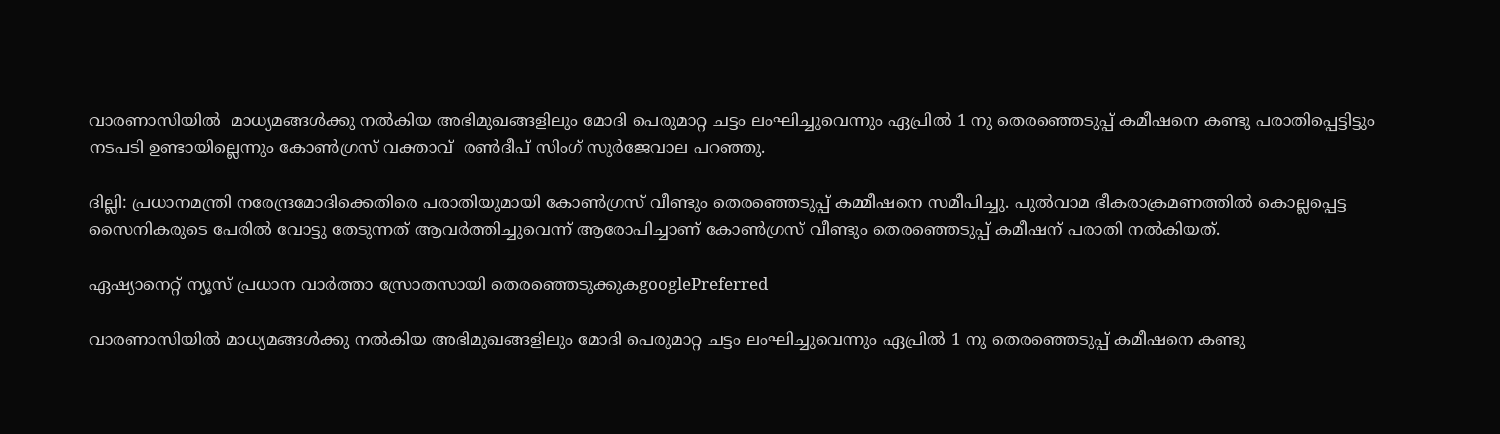വാരണാസിയിൽ  മാധ്യമങ്ങൾക്കു നൽകിയ അഭിമുഖങ്ങളിലും മോദി പെരുമാറ്റ ചട്ടം ലംഘിച്ചുവെന്നും ഏപ്രിൽ 1 നു തെരഞ്ഞെടുപ്പ് കമീഷനെ കണ്ടു പരാതിപ്പെട്ടിട്ടും നടപടി ഉണ്ടായില്ലെന്നും കോണ്‍ഗ്രസ് വക്താവ്  രൺദീപ് സിംഗ് സുർജേവാല പറഞ്ഞു.

ദില്ലി: പ്രധാനമന്ത്രി നരേന്ദ്രമോദിക്കെതിരെ പരാതിയുമായി കോണ്‍ഗ്രസ് വീണ്ടും തെരഞ്ഞെടുപ്പ് കമ്മീഷനെ സമീപിച്ചു. പുൽവാമ ഭീകരാക്രമണത്തിൽ കൊല്ലപ്പെട്ട സൈനികരുടെ പേരിൽ വോട്ടു തേടുന്നത് ആവർത്തിച്ചുവെന്ന് ആരോപിച്ചാണ് കോൺഗ്രസ് വീണ്ടും തെരഞ്ഞെടുപ്പ് കമീഷന് പരാതി നൽകിയത്.

ഏഷ്യാനെറ്റ് ന്യൂസ് പ്രധാന വാർത്താ സ്രോതസായി തെരഞ്ഞെടുക്കുകgooglePreferred

വാരണാസിയിൽ മാധ്യമങ്ങൾക്കു നൽകിയ അഭിമുഖങ്ങളിലും മോദി പെരുമാറ്റ ചട്ടം ലംഘിച്ചുവെന്നും ഏപ്രിൽ 1 നു തെരഞ്ഞെടുപ്പ് കമീഷനെ കണ്ടു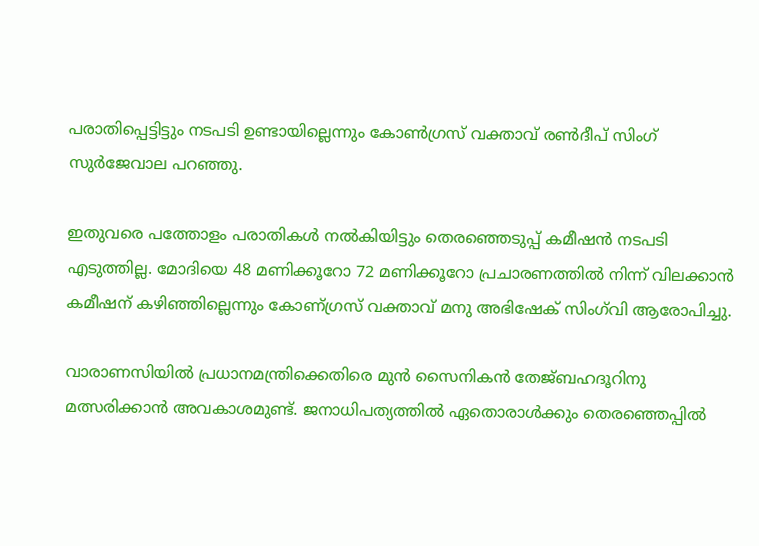പരാതിപ്പെട്ടിട്ടും നടപടി ഉണ്ടായില്ലെന്നും കോണ്‍ഗ്രസ് വക്താവ് രൺദീപ് സിംഗ് സുർജേവാല പറഞ്ഞു.

ഇതുവരെ പത്തോളം പരാതികൾ നൽകിയിട്ടും തെരഞ്ഞെടുപ്പ് കമീഷൻ നടപടി എടുത്തില്ല. മോദിയെ 48 മണിക്കൂറോ 72 മണിക്കൂറോ പ്രചാരണത്തിൽ നിന്ന് വിലക്കാൻ കമീഷന് കഴിഞ്ഞില്ലെന്നും കോണ്ഗ്രസ് വക്താവ് മനു അഭിഷേക് സിംഗ്‌വി ആരോപിച്ചു.

വാരാണസിയിൽ പ്രധാനമന്ത്രിക്കെതിരെ മുൻ സൈനികൻ തേജ്ബഹദൂറിനു മത്സരിക്കാൻ അവകാശമുണ്ട്. ജനാധിപത്യത്തിൽ ഏതൊരാൾക്കും തെരഞ്ഞെപ്പിൽ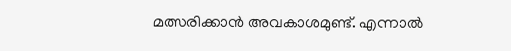മത്സരിക്കാൻ അവകാശമുണ്ട്. എന്നാൽ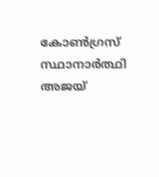കോൺഗ്രസ് സ്ഥാനാർത്ഥി അജയ്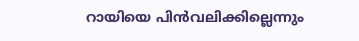റായിയെ പിൻവലിക്കില്ലെന്നും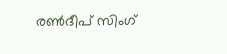രൺദീപ് സിംഗ്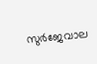സുർജേവാല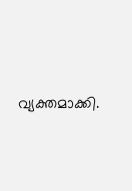വ്യക്തമാക്കി.